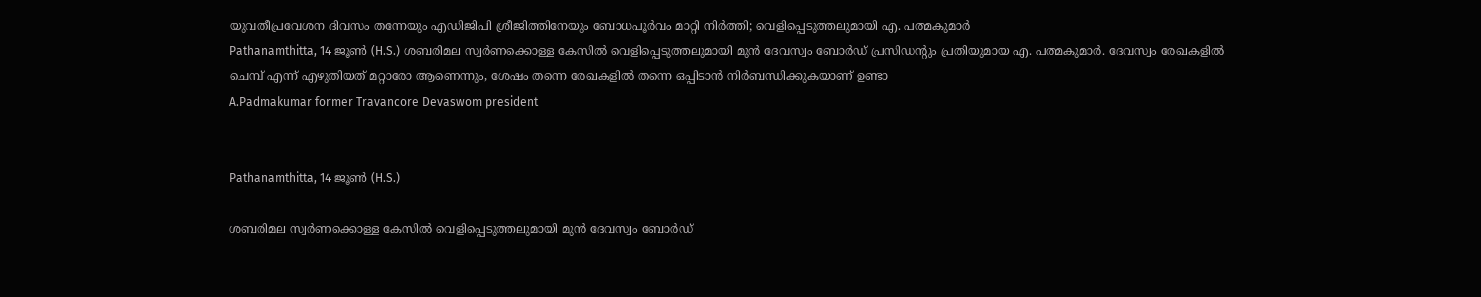യുവതീപ്രവേശന ദിവസം തന്നേയും എഡിജിപി ശ്രീജിത്തിനേയും ബോധപൂർവം മാറ്റി നിർത്തി; വെളിപ്പെടുത്തലുമായി എ. പത്മകുമാർ
Pathanamthitta, 14 ജൂണ്‍ (H.S.) ശബരിമല സ്വർണക്കൊള്ള കേസിൽ വെളിപ്പെടുത്തലുമായി മുൻ ദേവസ്വം ബോർഡ് പ്രസിഡൻ്റും പ്രതിയുമായ എ. പത്മകുമാർ. ദേവസ്വം രേഖകളിൽ ചെമ്പ് എന്ന് എഴുതിയത് മറ്റാരോ ആണെന്നും, ശേഷം തന്നെ രേഖകളിൽ തന്നെ ഒപ്പിടാൻ നിർബന്ധിക്കുകയാണ് ഉണ്ടാ
A.Padmakumar former Travancore Devaswom president


Pathanamthitta, 14 ജൂണ്‍ (H.S.)

ശബരിമല സ്വർണക്കൊള്ള കേസിൽ വെളിപ്പെടുത്തലുമായി മുൻ ദേവസ്വം ബോർഡ്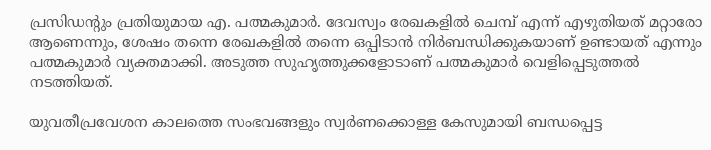പ്രസിഡൻ്റും പ്രതിയുമായ എ. പത്മകുമാർ. ദേവസ്വം രേഖകളിൽ ചെമ്പ് എന്ന് എഴുതിയത് മറ്റാരോ ആണെന്നും, ശേഷം തന്നെ രേഖകളിൽ തന്നെ ഒപ്പിടാൻ നിർബന്ധിക്കുകയാണ് ഉണ്ടായത് എന്നും പത്മകുമാർ വ്യക്തമാക്കി. അടുത്ത സുഹൃത്തുക്കളോടാണ് പത്മകുമാർ വെളിപ്പെടുത്തൽ നടത്തിയത്.

യുവതീപ്രവേശന കാലത്തെ സംഭവങ്ങളും സ്വർണക്കൊള്ള കേസുമായി ബന്ധപ്പെട്ട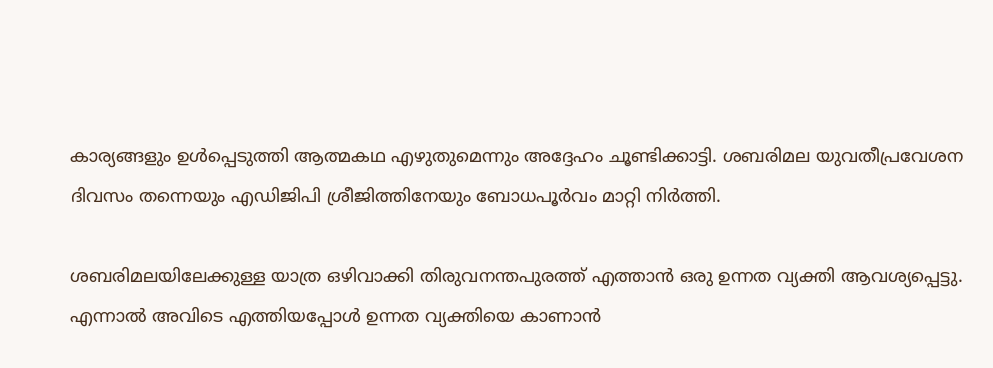കാര്യങ്ങളും ഉൾപ്പെടുത്തി ആത്മകഥ എഴുതുമെന്നും അദ്ദേഹം ചൂണ്ടിക്കാട്ടി. ശബരിമല യുവതീപ്രവേശന ദിവസം തന്നെയും എഡിജിപി ശ്രീജിത്തിനേയും ബോധപൂർവം മാറ്റി നിർത്തി.

ശബരിമലയിലേക്കുള്ള യാത്ര ഒഴിവാക്കി തിരുവനന്തപുരത്ത് എത്താൻ ഒരു ഉന്നത വ്യക്തി ആവശ്യപ്പെട്ടു. എന്നാൽ അവിടെ എത്തിയപ്പോൾ ഉന്നത വ്യക്തിയെ കാണാൻ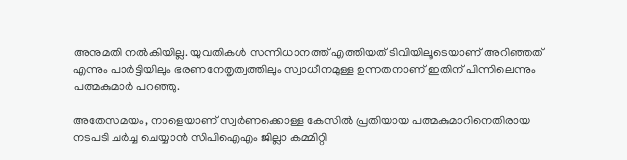അനുമതി നൽകിയില്ല. യുവതികൾ സന്നിധാനത്ത് എത്തിയത് ടിവിയിലൂടെയാണ് അറിഞ്ഞത് എന്നും പാർട്ടിയിലും ഭരണനേതൃത്വത്തിലും സ്വാധീനമുള്ള ഉന്നതനാണ് ഇതിന് പിന്നിലെന്നും പത്മകുമാർ പറഞ്ഞു.

അതേസമയം, നാളെയാണ് സ്വർണക്കൊള്ള കേസിൽ പ്രതിയായ പത്മകുമാറിനെതിരായ നടപടി ചർച്ച ചെയ്യാൻ സിപിഐഎം ജില്ലാ കമ്മിറ്റി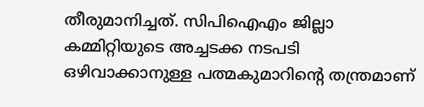തീരുമാനിച്ചത്. സിപിഐഎം ജില്ലാ കമ്മിറ്റിയുടെ അച്ചടക്ക നടപടി ഒഴിവാക്കാനുള്ള പത്മകുമാറിൻ്റെ തന്ത്രമാണ്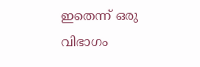ഇതെന്ന് ഒരു വിഭാഗം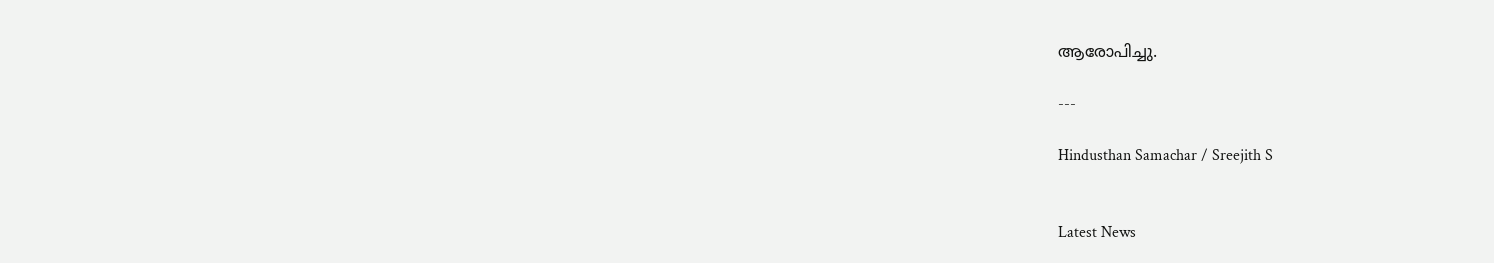ആരോപിച്ചു.

---

Hindusthan Samachar / Sreejith S


Latest News